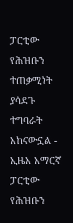ፓርቲው የሕዝቡን ተጠቃሚነት ያሳደጉ ተግባራት አከናውኗል - ኢዜአ አማርኛ
ፓርቲው የሕዝቡን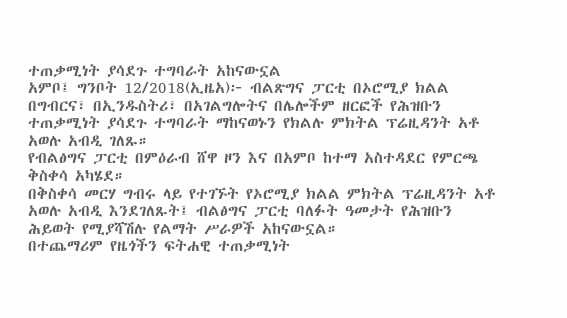ተጠቃሚነት ያሳደጉ ተግባራት አከናውኗል
አምቦ፤ ግንቦት 12/2018(ኢዜአ)፦ ብልጽግና ፓርቲ በኦሮሚያ ክልል በግብርና፣ በኢንዱስትሪ፣ በአገልግሎትና በሌሎችም ዘርፎች የሕዝቡን ተጠቃሚነት ያሳደጉ ተግባራት ማከናወኑን የክልሉ ምክትል ፕሬዚዳንት አቶ አወሉ አብዲ ገለጹ።
የብልፅግና ፓርቲ በምዕራብ ሸዋ ዞን እና በአምቦ ከተማ አስተዳደር የምርጫ ቅስቀሳ አካሄደ።
በቅስቀሳ መርሃ ግብሩ ላይ የተገኙት የኦሮሚያ ክልል ምክትል ፕሬዚዳንት አቶ አወሉ አብዲ እንደገለጹት፤ ብልፅግና ፓርቲ ባለፉት ዓመታት የሕዝቡን ሕይወት የሚያሻሽሉ የልማት ሥራዎች አከናውኗል።
በተጨማሪም የዜጎችን ፍትሐዊ ተጠቃሚነት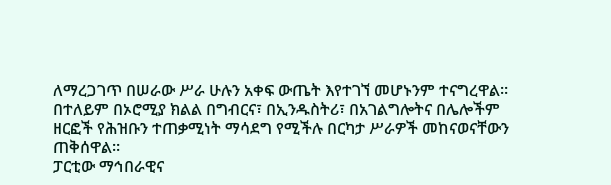ለማረጋገጥ በሠራው ሥራ ሁሉን አቀፍ ውጤት እየተገኘ መሆኑንም ተናግረዋል።
በተለይም በኦሮሚያ ክልል በግብርና፣ በኢንዱስትሪ፣ በአገልግሎትና በሌሎችም ዘርፎች የሕዝቡን ተጠቃሚነት ማሳደግ የሚችሉ በርካታ ሥራዎች መከናወናቸውን ጠቅሰዋል።
ፓርቲው ማኅበራዊና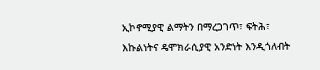ኢኮኖሚያዊ ልማትን በማረጋገጥ፣ ፍትሕ፣ እኩልነትና ዴሞክራሲያዊ አንድነት እንዲጎለብት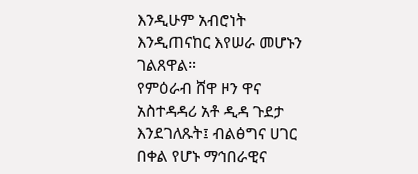እንዲሁም አብሮነት እንዲጠናከር እየሠራ መሆኑን ገልጸዋል።
የምዕራብ ሸዋ ዞን ዋና አስተዳዳሪ አቶ ዲዳ ጉደታ እንደገለጹት፤ ብልፅግና ሀገር በቀል የሆኑ ማኅበራዊና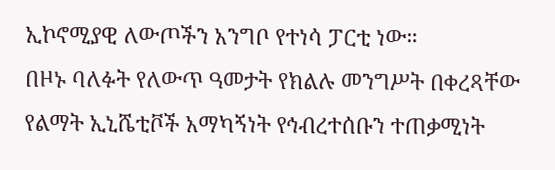ኢኮኖሚያዊ ለውጦችን አንግቦ የተነሳ ፓርቲ ነው።
በዞኑ ባለፉት የለውጥ ዓመታት የክልሉ መንግሥት በቀረጻቸው የልማት ኢኒሼቲቮች አማካኝነት የኅብረተሰቡን ተጠቃሚነት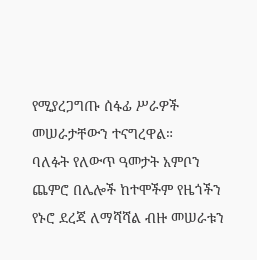የሚያረጋግጡ ሰፋፊ ሥራዎች መሠራታቸውን ተናግረዋል።
ባለፉት የለውጥ ዓመታት አምቦን ጨምሮ በሌሎች ከተሞችም የዜጎችን የኑሮ ደረጃ ለማሻሻል ብዙ መሠራቱን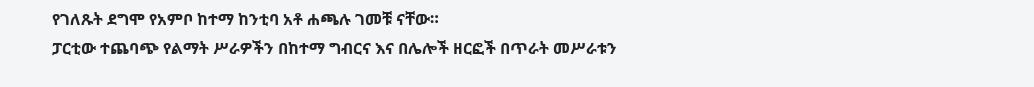የገለጹት ደግሞ የአምቦ ከተማ ከንቲባ አቶ ሐጫሉ ገመቹ ናቸው።
ፓርቲው ተጨባጭ የልማት ሥራዎችን በከተማ ግብርና እና በሌሎች ዘርፎች በጥራት መሥራቱን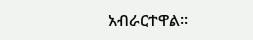አብራርተዋል።